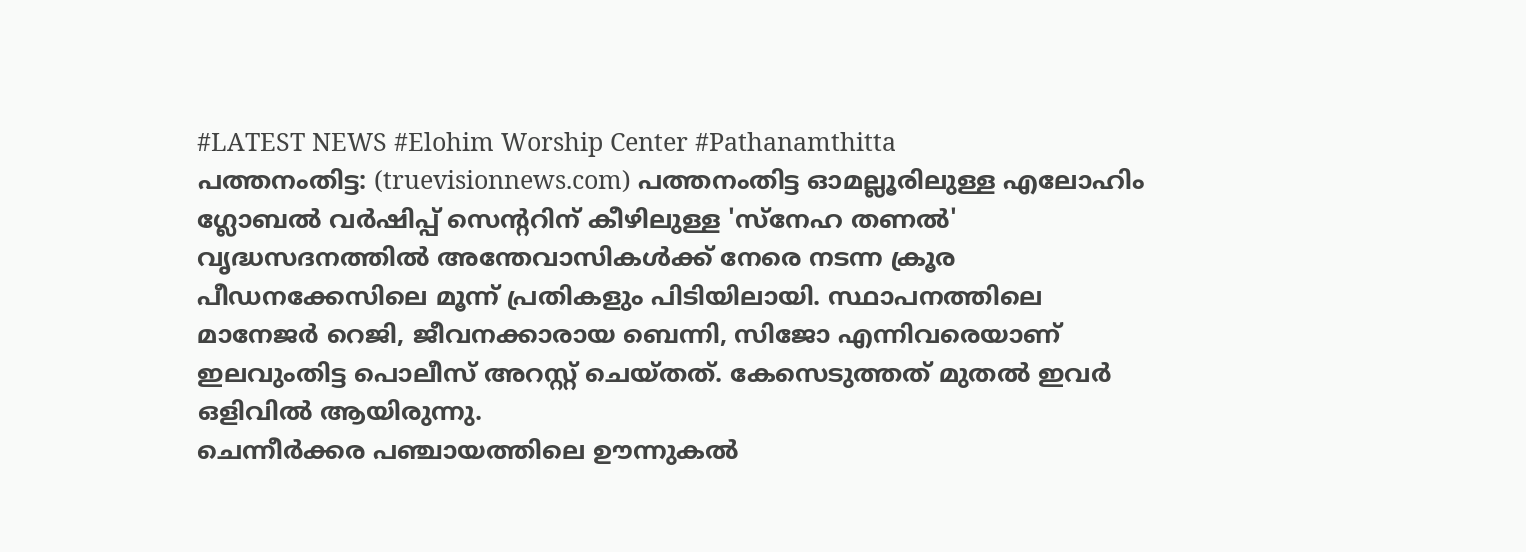#LATEST NEWS #Elohim Worship Center #Pathanamthitta
പത്തനംതിട്ട: (truevisionnews.com) പത്തനംതിട്ട ഓമല്ലൂരിലുള്ള എലോഹിം ഗ്ലോബൽ വർഷിപ്പ് സെന്ററിന് കീഴിലുള്ള 'സ്നേഹ തണൽ' വൃദ്ധസദനത്തിൽ അന്തേവാസികൾക്ക് നേരെ നടന്ന ക്രൂര പീഡനക്കേസിലെ മൂന്ന് പ്രതികളും പിടിയിലായി. സ്ഥാപനത്തിലെ മാനേജർ റെജി, ജീവനക്കാരായ ബെന്നി, സിജോ എന്നിവരെയാണ് ഇലവുംതിട്ട പൊലീസ് അറസ്റ്റ് ചെയ്തത്. കേസെടുത്തത് മുതൽ ഇവർ ഒളിവിൽ ആയിരുന്നു.
ചെന്നീർക്കര പഞ്ചായത്തിലെ ഊന്നുകൽ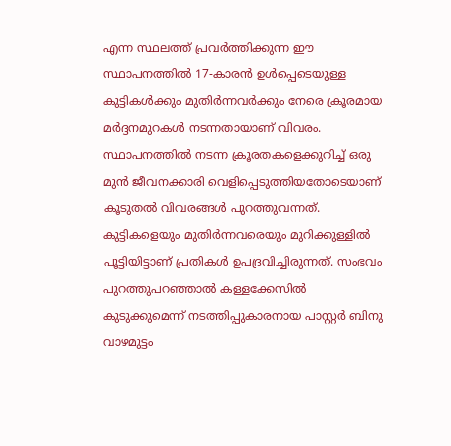എന്ന സ്ഥലത്ത് പ്രവർത്തിക്കുന്ന ഈ സ്ഥാപനത്തിൽ 17-കാരൻ ഉൾപ്പെടെയുള്ള കുട്ടികൾക്കും മുതിർന്നവർക്കും നേരെ ക്രൂരമായ മർദ്ദനമുറകൾ നടന്നതായാണ് വിവരം.
സ്ഥാപനത്തിൽ നടന്ന ക്രൂരതകളെക്കുറിച്ച് ഒരു മുൻ ജീവനക്കാരി വെളിപ്പെടുത്തിയതോടെയാണ് കൂടുതൽ വിവരങ്ങൾ പുറത്തുവന്നത്. കുട്ടികളെയും മുതിർന്നവരെയും മുറിക്കുള്ളിൽ പൂട്ടിയിട്ടാണ് പ്രതികൾ ഉപദ്രവിച്ചിരുന്നത്. സംഭവം പുറത്തുപറഞ്ഞാൽ കള്ളക്കേസിൽ കുടുക്കുമെന്ന് നടത്തിപ്പുകാരനായ പാസ്റ്റർ ബിനു വാഴമുട്ടം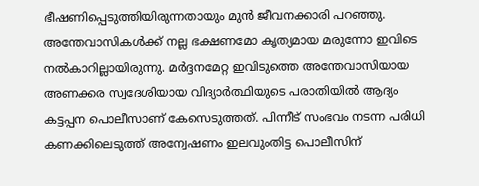ഭീഷണിപ്പെടുത്തിയിരുന്നതായും മുൻ ജീവനക്കാരി പറഞ്ഞു.
അന്തേവാസികൾക്ക് നല്ല ഭക്ഷണമോ കൃത്യമായ മരുന്നോ ഇവിടെ നൽകാറില്ലായിരുന്നു. മർദ്ദനമേറ്റ ഇവിടുത്തെ അന്തേവാസിയായ അണക്കര സ്വദേശിയായ വിദ്യാർത്ഥിയുടെ പരാതിയിൽ ആദ്യം കട്ടപ്പന പൊലീസാണ് കേസെടുത്തത്. പിന്നീട് സംഭവം നടന്ന പരിധി കണക്കിലെടുത്ത് അന്വേഷണം ഇലവുംതിട്ട പൊലീസിന്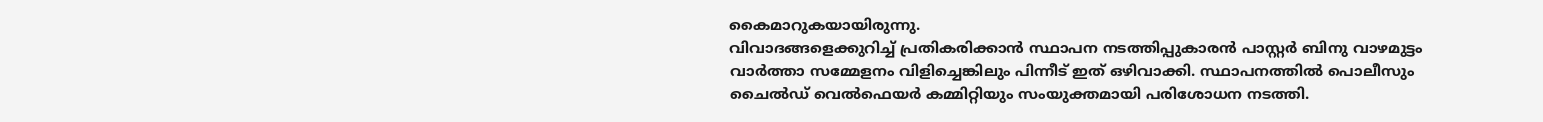കൈമാറുകയായിരുന്നു.
വിവാദങ്ങളെക്കുറിച്ച് പ്രതികരിക്കാൻ സ്ഥാപന നടത്തിപ്പുകാരൻ പാസ്റ്റർ ബിനു വാഴമുട്ടം വാർത്താ സമ്മേളനം വിളിച്ചെങ്കിലും പിന്നീട് ഇത് ഒഴിവാക്കി. സ്ഥാപനത്തിൽ പൊലീസും ചൈൽഡ് വെൽഫെയർ കമ്മിറ്റിയും സംയുക്തമായി പരിശോധന നടത്തി.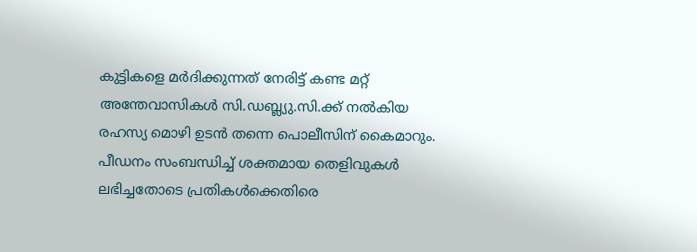കുട്ടികളെ മർദിക്കുന്നത് നേരിട്ട് കണ്ട മറ്റ് അന്തേവാസികൾ സി.ഡബ്ല്യു.സി.ക്ക് നൽകിയ രഹസ്യ മൊഴി ഉടൻ തന്നെ പൊലീസിന് കൈമാറും.
പീഡനം സംബന്ധിച്ച് ശക്തമായ തെളിവുകൾ ലഭിച്ചതോടെ പ്രതികൾക്കെതിരെ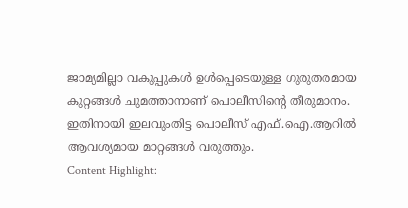ജാമ്യമില്ലാ വകുപ്പുകൾ ഉൾപ്പെടെയുള്ള ഗുരുതരമായ കുറ്റങ്ങൾ ചുമത്താനാണ് പൊലീസിന്റെ തീരുമാനം. ഇതിനായി ഇലവുംതിട്ട പൊലീസ് എഫ്.ഐ.ആറിൽ ആവശ്യമായ മാറ്റങ്ങൾ വരുത്തും.
Content Highlight: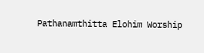Pathanamthitta Elohim Worship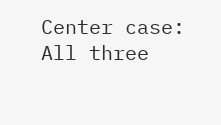Center case: All three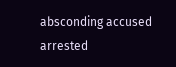absconding accused arrested